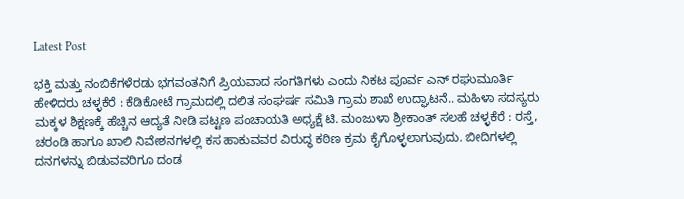Latest Post

ಭಕ್ತಿ ಮತ್ತು ನಂಬಿಕೆಗಳೆರಡು ಭಗವಂತನಿಗೆ ಪ್ರಿಯವಾದ ಸಂಗತಿಗಳು ಎಂದು ನಿಕಟ ಪೂರ್ವ ಎನ್ ರಘುಮೂರ್ತಿ ಹೇಳಿದರು ಚಳ್ಳಕೆರೆ : ಕೆಡಿಕೋಟೆ ಗ್ರಾಮದಲ್ಲಿ ದಲಿತ ಸಂಘರ್ಷ ಸಮಿತಿ ಗ್ರಾಮ ಶಾಖೆ ಉದ್ಘಾಟನೆ.. ಮಹಿಳಾ ಸದಸ್ಯರು ಮಕ್ಕಳ ಶಿಕ್ಷಣಕ್ಕೆ ಹೆಚ್ಚಿನ ಆದ್ಯತೆ ನೀಡಿ ಪಟ್ಟಣ ಪಂಚಾಯತಿ ಅಧ್ಯಕ್ಷೆ ಟಿ. ಮಂಜುಳಾ ಶ್ರೀಕಾಂತ್ ಸಲಹೆ ಚಳ್ಳಕೆರೆ : ರಸ್ತೆ, ಚರಂಡಿ ಹಾಗೂ ಖಾಲಿ ನಿವೇಶನಗಳಲ್ಲಿ ಕಸ ಹಾಕುವವರ ವಿರುದ್ಧ ಕಠಿಣ ಕ್ರಮ ಕೈಗೊಳ್ಳಲಾಗುವುದು. ಬೀದಿಗಳಲ್ಲಿ ದನಗಳನ್ನು ಬಿಡುವವರಿಗೂ ದಂಡ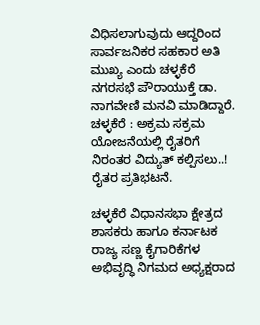ವಿಧಿಸಲಾಗುವುದು ಆದ್ದರಿಂದ ಸಾರ್ವಜನಿಕರ ಸಹಕಾರ ಅತಿ ಮುಖ್ಯ ಎಂದು ಚಳ್ಳಕೆರೆ ನಗರಸಭೆ ಪೌರಾಯುಕ್ತೆ ಡಾ. ನಾಗವೇಣಿ ಮನವಿ ಮಾಡಿದ್ದಾರೆ. ಚಳ್ಳಕೆರೆ : ಅಕ್ರಮ ಸಕ್ರಮ ಯೋಜನೆಯಲ್ಲಿ ರೈತರಿಗೆ ನಿರಂತರ ವಿದ್ಯುತ್ ಕಲ್ಪಿಸಲು..! ರೈತರ ಪ್ರತಿಭಟನೆ.

ಚಳ್ಳಕೆರೆ ವಿಧಾನಸಭಾ ಕ್ಷೇತ್ರದ ಶಾಸಕರು ಹಾಗೂ ಕರ್ನಾಟಕ ರಾಜ್ಯ ಸಣ್ಣ ಕೈಗಾರಿಕೆಗಳ ಅಭಿವೃದ್ಧಿ ನಿಗಮದ ಅಧ್ಯಕ್ಷರಾದ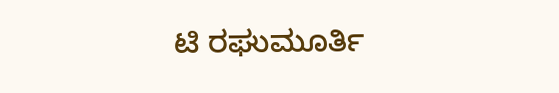ಟಿ ರಘುಮೂರ್ತಿ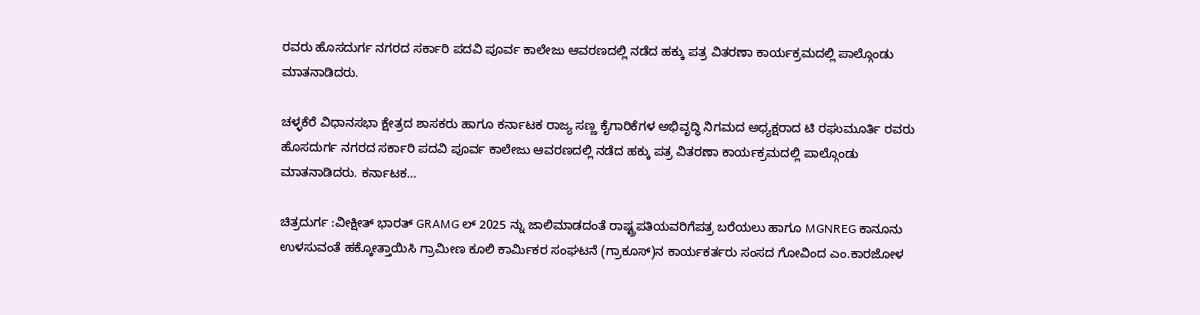ರವರು ಹೊಸದುರ್ಗ ನಗರದ ಸರ್ಕಾರಿ ಪದವಿ ಪೂರ್ವ ಕಾಲೇಜು ಆವರಣದಲ್ಲಿ ನಡೆದ ಹಕ್ಕು ಪತ್ರ ವಿತರಣಾ ಕಾರ್ಯಕ್ರಮದಲ್ಲಿ ಪಾಲ್ಗೊಂಡು ಮಾತನಾಡಿದರು.

ಚಳ್ಳಕೆರೆ ವಿಧಾನಸಭಾ ಕ್ಷೇತ್ರದ ಶಾಸಕರು ಹಾಗೂ ಕರ್ನಾಟಕ ರಾಜ್ಯ ಸಣ್ಣ ಕೈಗಾರಿಕೆಗಳ ಅಭಿವೃದ್ಧಿ ನಿಗಮದ ಅಧ್ಯಕ್ಷರಾದ ಟಿ ರಘುಮೂರ್ತಿ ರವರು ಹೊಸದುರ್ಗ ನಗರದ ಸರ್ಕಾರಿ ಪದವಿ ಪೂರ್ವ ಕಾಲೇಜು ಆವರಣದಲ್ಲಿ ನಡೆದ ಹಕ್ಕು ಪತ್ರ ವಿತರಣಾ ಕಾರ್ಯಕ್ರಮದಲ್ಲಿ ಪಾಲ್ಗೊಂಡು ಮಾತನಾಡಿದರು. ಕರ್ನಾಟಕ…

ಚಿತ್ರದುರ್ಗ :ವೀಕ್ಷೀತ್ ಭಾರತ್ GRAMG ಲ್ 2025 ನ್ನು ಜಾಲಿಮಾಡದಂತೆ ರಾಷ್ಟ್ರಪತಿಯವರಿಗೆಪತ್ರ ಬರೆಯಲು ಹಾಗೂ MGNREG ಕಾನೂನು ಉಳಸುವಂತೆ ಹಕ್ಕೋತ್ತಾಯಿಸಿ ಗ್ರಾಮೀಣ ಕೂಲಿ ಕಾರ್ಮಿಕರ ಸಂಘಟನೆ (ಗ್ರಾಕೂಸ್)ನ ಕಾರ್ಯಕರ್ತರು ಸಂಸದ ಗೋವಿಂದ ಎಂ.ಕಾರಜೋಳ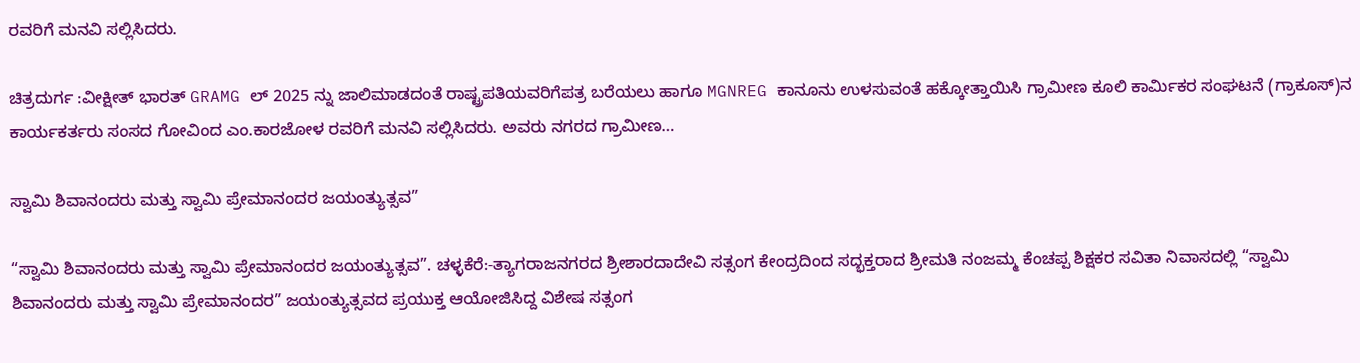ರವರಿಗೆ ಮನವಿ ಸಲ್ಲಿಸಿದರು.

ಚಿತ್ರದುರ್ಗ :ವೀಕ್ಷೀತ್ ಭಾರತ್ GRAMG ಲ್ 2025 ನ್ನು ಜಾಲಿಮಾಡದಂತೆ ರಾಷ್ಟ್ರಪತಿಯವರಿಗೆಪತ್ರ ಬರೆಯಲು ಹಾಗೂ MGNREG ಕಾನೂನು ಉಳಸುವಂತೆ ಹಕ್ಕೋತ್ತಾಯಿಸಿ ಗ್ರಾಮೀಣ ಕೂಲಿ ಕಾರ್ಮಿಕರ ಸಂಘಟನೆ (ಗ್ರಾಕೂಸ್)ನ ಕಾರ್ಯಕರ್ತರು ಸಂಸದ ಗೋವಿಂದ ಎಂ.ಕಾರಜೋಳ ರವರಿಗೆ ಮನವಿ ಸಲ್ಲಿಸಿದರು. ಅವರು ನಗರದ ಗ್ರಾಮೀಣ…

ಸ್ವಾಮಿ ಶಿವಾನಂದರು ಮತ್ತು ಸ್ವಾಮಿ ಪ್ರೇಮಾನಂದರ ಜಯಂತ್ಯುತ್ಸವ”

“ಸ್ವಾಮಿ ಶಿವಾನಂದರು ಮತ್ತು ಸ್ವಾಮಿ ಪ್ರೇಮಾನಂದರ ಜಯಂತ್ಯುತ್ಸವ”. ಚಳ್ಳಕೆರೆ:-ತ್ಯಾಗರಾಜನಗರದ ಶ್ರೀಶಾರದಾದೇವಿ ಸತ್ಸಂಗ ಕೇಂದ್ರದಿಂದ ಸದ್ಭಕ್ತರಾದ ಶ್ರೀಮತಿ ನಂಜಮ್ಮ ಕೆಂಚಪ್ಪ ಶಿಕ್ಷಕರ ಸವಿತಾ ನಿವಾಸದಲ್ಲಿ “ಸ್ವಾಮಿ ಶಿವಾನಂದರು ಮತ್ತು ಸ್ವಾಮಿ ಪ್ರೇಮಾನಂದರ” ಜಯಂತ್ಯುತ್ಸವದ ಪ್ರಯುಕ್ತ ಆಯೋಜಿಸಿದ್ದ ವಿಶೇಷ ಸತ್ಸಂಗ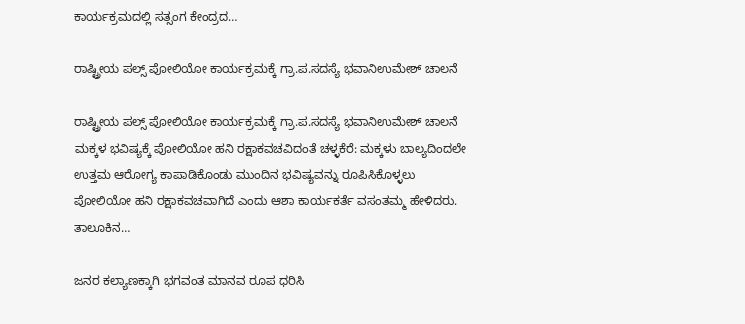ಕಾರ್ಯಕ್ರಮದಲ್ಲಿ ಸತ್ಸಂಗ ಕೇಂದ್ರದ…

ರಾಷ್ಟ್ರೀಯ ಪಲ್ಸ್ ಪೋಲಿಯೋ ಕಾರ್ಯಕ್ರಮಕ್ಕೆ ಗ್ರಾ.ಪ.ಸದಸ್ಯೆ ಭವಾನಿಉಮೇಶ್ ಚಾಲನೆ

ರಾಷ್ಟ್ರೀಯ ಪಲ್ಸ್ ಪೋಲಿಯೋ ಕಾರ್ಯಕ್ರಮಕ್ಕೆ ಗ್ರಾ.ಪ.ಸದಸ್ಯೆ ಭವಾನಿಉಮೇಶ್ ಚಾಲನೆ ಮಕ್ಕಳ ಭವಿಷ್ಯಕ್ಕೆ ಪೋಲಿಯೋ ಹನಿ ರಕ್ಷಾಕವಚವಿದಂತೆ ಚಳ್ಳಕೆರೆ: ಮಕ್ಕಳು ಬಾಲ್ಯದಿಂದಲೇ ಉತ್ತಮ ಆರೋಗ್ಯ ಕಾಪಾಡಿಕೊಂಡು ಮುಂದಿನ ಭವಿಷ್ಯವನ್ನು ರೂಪಿಸಿಕೊಳ್ಳಲು ಪೋಲಿಯೋ ಹನಿ ರಕ್ಷಾಕವಚವಾಗಿದೆ ಎಂದು ಆಶಾ ಕಾರ್ಯಕರ್ತೆ ವಸಂತಮ್ಮ ಹೇಳಿದರು. ತಾಲೂಕಿನ…

ಜನರ ಕಲ್ಯಾಣಕ್ಕಾಗಿ ಭಗವಂತ ಮಾನವ ರೂಪ ಧರಿಸಿ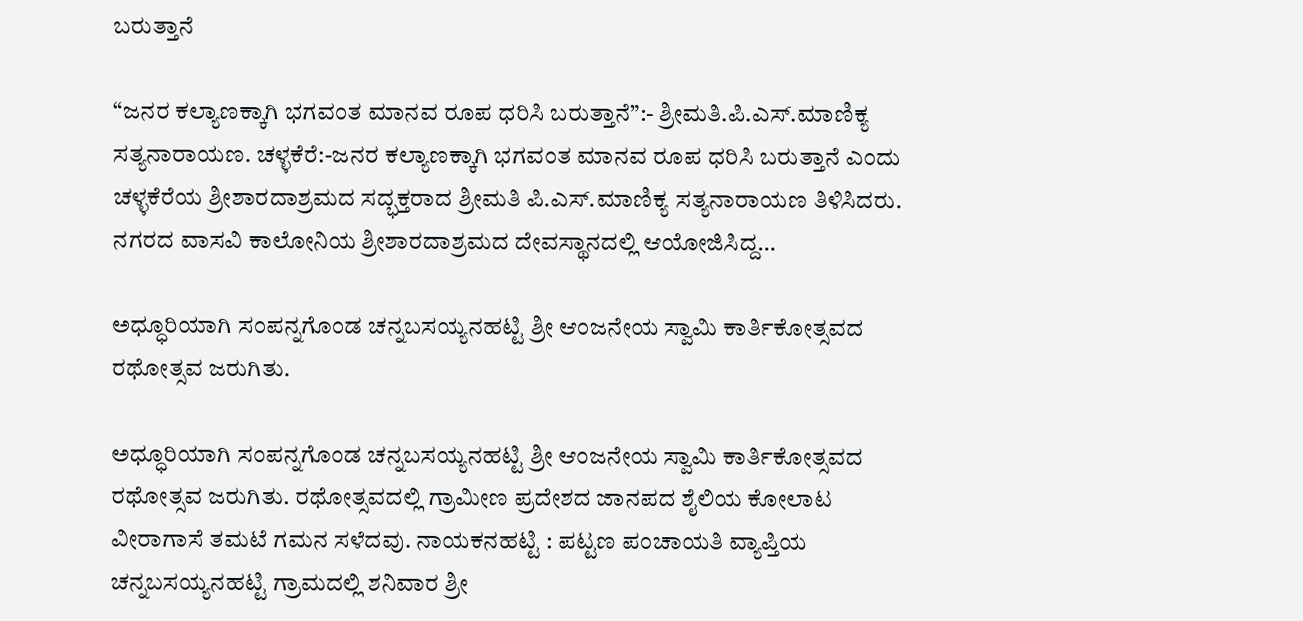ಬರುತ್ತಾನೆ

“ಜನರ ಕಲ್ಯಾಣಕ್ಕಾಗಿ ಭಗವಂತ ಮಾನವ ರೂಪ ಧರಿಸಿ ಬರುತ್ತಾನೆ”:- ಶ್ರೀಮತಿ.ಪಿ.ಎಸ್.ಮಾಣಿಕ್ಯ ಸತ್ಯನಾರಾಯಣ. ಚಳ್ಳಕೆರೆ:-ಜನರ ಕಲ್ಯಾಣಕ್ಕಾಗಿ ಭಗವಂತ ಮಾನವ ರೂಪ ಧರಿಸಿ ಬರುತ್ತಾನೆ ಎಂದು ಚಳ್ಳಕೆರೆಯ ಶ್ರೀಶಾರದಾಶ್ರಮದ ಸದ್ಭಕ್ತರಾದ ಶ್ರೀಮತಿ ಪಿ.ಎಸ್.ಮಾಣಿಕ್ಯ ಸತ್ಯನಾರಾಯಣ ತಿಳಿಸಿದರು. ನಗರದ ವಾಸವಿ ಕಾಲೋನಿಯ ಶ್ರೀಶಾರದಾಶ್ರಮದ ದೇವಸ್ಥಾನದಲ್ಲಿ ಆಯೋಜಿಸಿದ್ದ…

ಅಧ್ಧೂರಿಯಾಗಿ ಸಂಪನ್ನಗೊಂಡ ಚನ್ನಬಸಯ್ಯನಹಟ್ಟಿ ಶ್ರೀ ಆಂಜನೇಯ ಸ್ವಾಮಿ ಕಾರ್ತಿಕೋತ್ಸವದ ರಥೋತ್ಸವ ಜರುಗಿತು.

ಅಧ್ಧೂರಿಯಾಗಿ ಸಂಪನ್ನಗೊಂಡ ಚನ್ನಬಸಯ್ಯನಹಟ್ಟಿ ಶ್ರೀ ಆಂಜನೇಯ ಸ್ವಾಮಿ ಕಾರ್ತಿಕೋತ್ಸವದ ರಥೋತ್ಸವ ಜರುಗಿತು. ರಥೋತ್ಸವದಲ್ಲಿ ಗ್ರಾಮೀಣ ಪ್ರದೇಶದ ಜಾನಪದ ಶೈಲಿಯ ಕೋಲಾಟ ವೀರಾಗಾಸೆ ತಮಟೆ ಗಮನ ಸಳೆದವು. ನಾಯಕನಹಟ್ಟಿ : ಪಟ್ಟಣ ಪಂಚಾಯತಿ ವ್ಯಾಪ್ತಿಯ ಚನ್ನಬಸಯ್ಯನಹಟ್ಟಿ ಗ್ರಾಮದಲ್ಲಿ ಶನಿವಾರ ಶ್ರೀ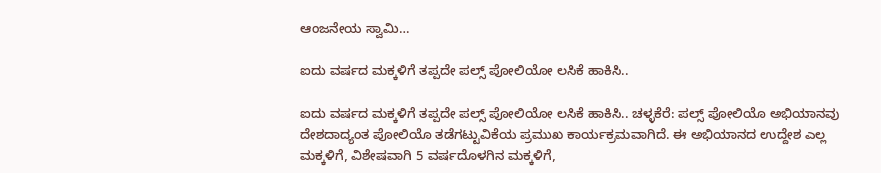ಆಂಜನೇಯ ಸ್ವಾಮಿ…

ಐದು ವರ್ಷದ ಮಕ್ಕಳಿಗೆ ತಪ್ಪದೇ ಪಲ್ಸ್ ಪೋಲಿಯೋ ಲಸಿಕೆ ಹಾಕಿಸಿ..

ಐದು ವರ್ಷದ ಮಕ್ಕಳಿಗೆ ತಪ್ಪದೇ ಪಲ್ಸ್ ಪೋಲಿಯೋ ಲಸಿಕೆ ಹಾಕಿಸಿ.. ಚಳ್ಳಕೆರೆ: ಪಲ್ಸ್ ಪೋಲಿಯೊ ಅಭಿಯಾನವು ದೇಶದಾದ್ಯಂತ ಪೋಲಿಯೊ ತಡೆಗಟ್ಟುವಿಕೆಯ ಪ್ರಮುಖ ಕಾರ್ಯಕ್ರಮವಾಗಿದೆ. ಈ ಅಭಿಯಾನದ ಉದ್ದೇಶ ಎಲ್ಲ ಮಕ್ಕಳಿಗೆ, ವಿಶೇಷವಾಗಿ 5 ವರ್ಷದೊಳಗಿನ ಮಕ್ಕಳಿಗೆ,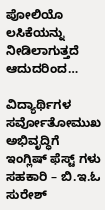ಪೋಲಿಯೊ ಲಸಿಕೆಯನ್ನು ನೀಡಿಲಾಗುತ್ತದೆ ಆದುದರಿಂದ…

ವಿದ್ಯಾರ್ಥಿಗಳ ಸರ್ವೋತೋಮುಖ ಅಭಿವೃದ್ಧಿಗೆ ಇಂಗ್ಲಿಷ್ ಫೆಸ್ಟ್ ಗಳು ಸಹಕಾರಿ – ಬಿ.ಇ.ಓ ಸುರೇಶ್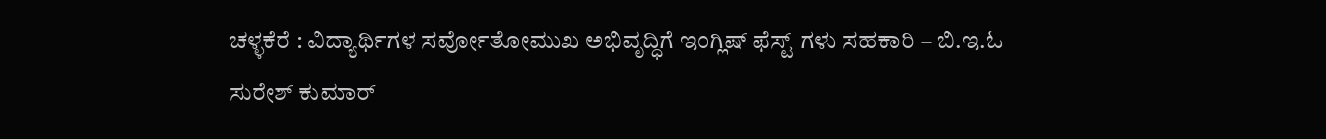ಚಳ್ಳಕೆರೆ : ವಿದ್ಯಾರ್ಥಿಗಳ ಸರ್ವೋತೋಮುಖ ಅಭಿವೃದ್ಧಿಗೆ ಇಂಗ್ಲಿಷ್ ಫೆಸ್ಟ್ ಗಳು ಸಹಕಾರಿ – ಬಿ.ಇ.ಓ ಸುರೇಶ್ ಕುಮಾರ್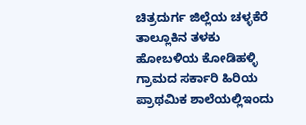ಚಿತ್ರದುರ್ಗ ಜಿಲ್ಲೆಯ ಚಳ್ಳಕೆರೆ ತಾಲ್ಲೂಕಿನ ತಳಕು ಹೋಬಳಿಯ ಕೋಡಿಹಳ್ಳಿ ಗ್ರಾಮದ ಸರ್ಕಾರಿ ಹಿರಿಯ ಪ್ರಾಥಮಿಕ ಶಾಲೆಯಲ್ಲಿಇಂದು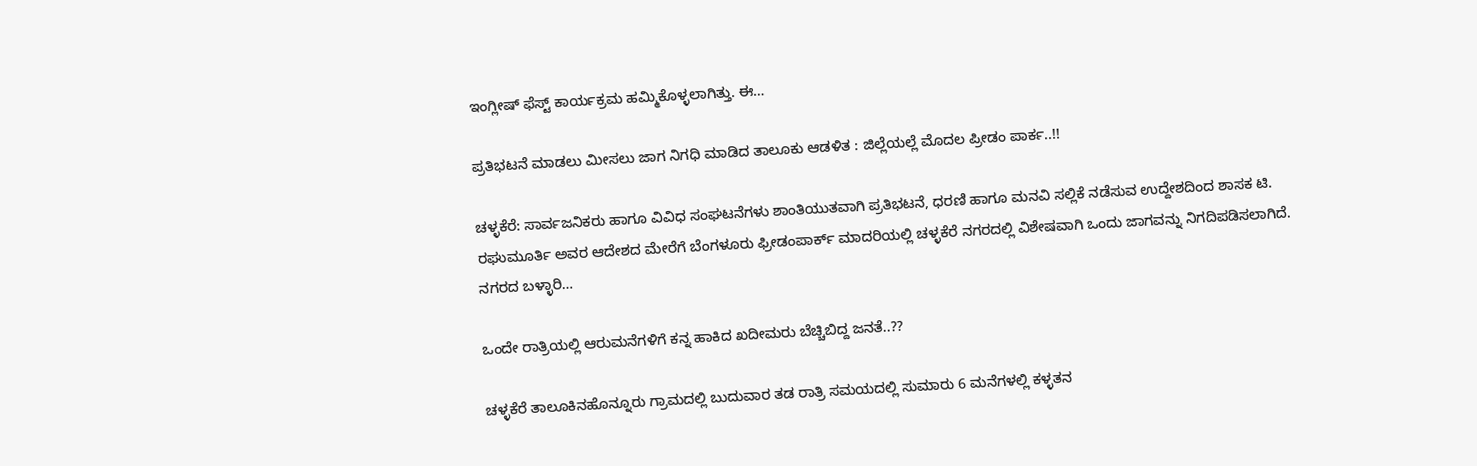ಇಂಗ್ಲೀಷ್ ಫೆಸ್ಟ್ ಕಾರ್ಯಕ್ರಮ ಹಮ್ಮಿಕೊಳ್ಳಲಾಗಿತ್ತು. ಈ…

ಪ್ರತಿಭಟನೆ ಮಾಡಲು ಮೀಸಲು ಜಾಗ ನಿಗಧಿ ಮಾಡಿದ ತಾಲೂಕು ಆಡಳಿತ : ಜಿಲ್ಲೆಯಲ್ಲೆ ಮೊದಲ ಪ್ರೀಡಂ ಪಾರ್ಕ..!!

ಚಳ್ಳಕೆರೆ: ಸಾರ್ವಜನಿಕರು ಹಾಗೂ ವಿವಿಧ ಸಂಘಟನೆಗಳು ಶಾಂತಿಯುತವಾಗಿ ಪ್ರತಿಭಟನೆ, ಧರಣಿ ಹಾಗೂ ಮನವಿ ಸಲ್ಲಿಕೆ ನಡೆಸುವ ಉದ್ದೇಶದಿಂದ ಶಾಸಕ ಟಿ. ರಘುಮೂರ್ತಿ ಅವರ ಆದೇಶದ ಮೇರೆಗೆ ಬೆಂಗಳೂರು ಫ್ರೀಡಂಪಾರ್ಕ್ ಮಾದರಿಯಲ್ಲಿ ಚಳ್ಳಕೆರೆ ನಗರದಲ್ಲಿ ವಿಶೇಷವಾಗಿ ಒಂದು ಜಾಗವನ್ನು ನಿಗದಿಪಡಿಸಲಾಗಿದೆ. ನಗರದ ಬಳ್ಳಾರಿ…

ಒಂದೇ ರಾತ್ರಿಯಲ್ಲಿ ಆರುಮನೆಗಳಿಗೆ ಕನ್ನ ಹಾಕಿದ ಖದೀಮರು ಬೆಚ್ಚಿಬಿದ್ದ ಜನತೆ..??

ಚಳ್ಳಕೆರೆ ತಾಲೂಕಿನಹೊನ್ನೂರು ಗ್ರಾಮದಲ್ಲಿ ಬುದುವಾರ ತಡ ರಾತ್ರಿ ಸಮಯದಲ್ಲಿ ಸುಮಾರು 6 ಮನೆಗಳಲ್ಲಿ ಕಳ್ಳತನ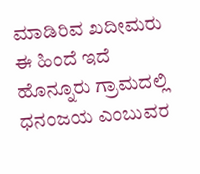ಮಾಡಿರಿವ ಖದೀಮರು ಈ ಹಿಂದೆ ಇದೆ ಹೊನ್ನೂರು ಗ್ರಾಮದಲ್ಲಿ ಧನಂಜಯ ಎಂಬುವರ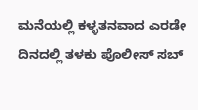ಮನೆಯಲ್ಲಿ ಕಳ್ಳತನವಾದ ಎರಡೇ ದಿನದಲ್ಲಿ ತಳಕು ಪೊಲೀಸ್ ಸಬ್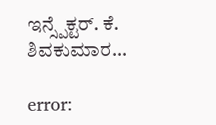ಇನ್ಸ್ಪೆಕ್ಟರ್. ಕೆ. ಶಿವಕುಮಾರ…

error: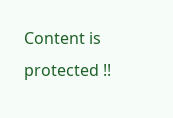Content is protected !!